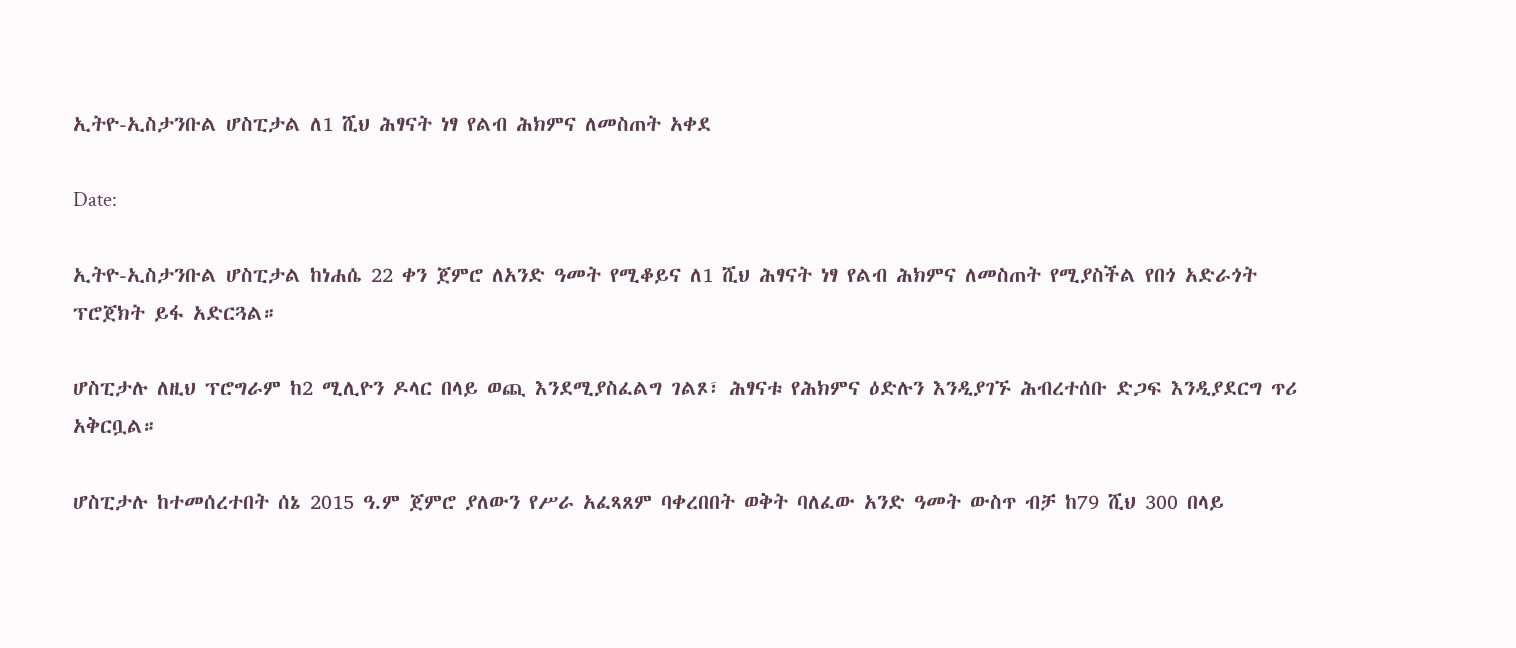ኢትዮ-ኢስታንቡል ሆስፒታል ለ1 ሺህ ሕፃናት ነፃ የልብ ሕክምና ለመስጠት አቀደ

Date:

ኢትዮ-ኢስታንቡል ሆስፒታል ከነሐሴ 22 ቀን ጀምሮ ለአንድ ዓመት የሚቆይና ለ1 ሺህ ሕፃናት ነፃ የልብ ሕክምና ለመስጠት የሚያስችል የበጎ አድራጎት ፕሮጀክት ይፋ አድርጓል።

ሆስፒታሉ ለዚህ ፕሮግራም ከ2 ሚሊዮን ዶላር በላይ ወጪ እንደሚያስፈልግ ገልጾ፣ ሕፃናቱ የሕክምና ዕድሉን እንዲያገኙ ሕብረተሰቡ ድጋፍ እንዲያደርግ ጥሪ አቅርቧል።

ሆስፒታሉ ከተመሰረተበት ሰኔ 2015 ዓ.ም ጀምሮ ያለውን የሥራ አፈጻጸም ባቀረበበት ወቅት ባለፈው አንድ ዓመት ውስጥ ብቻ ከ79 ሺህ 300 በላይ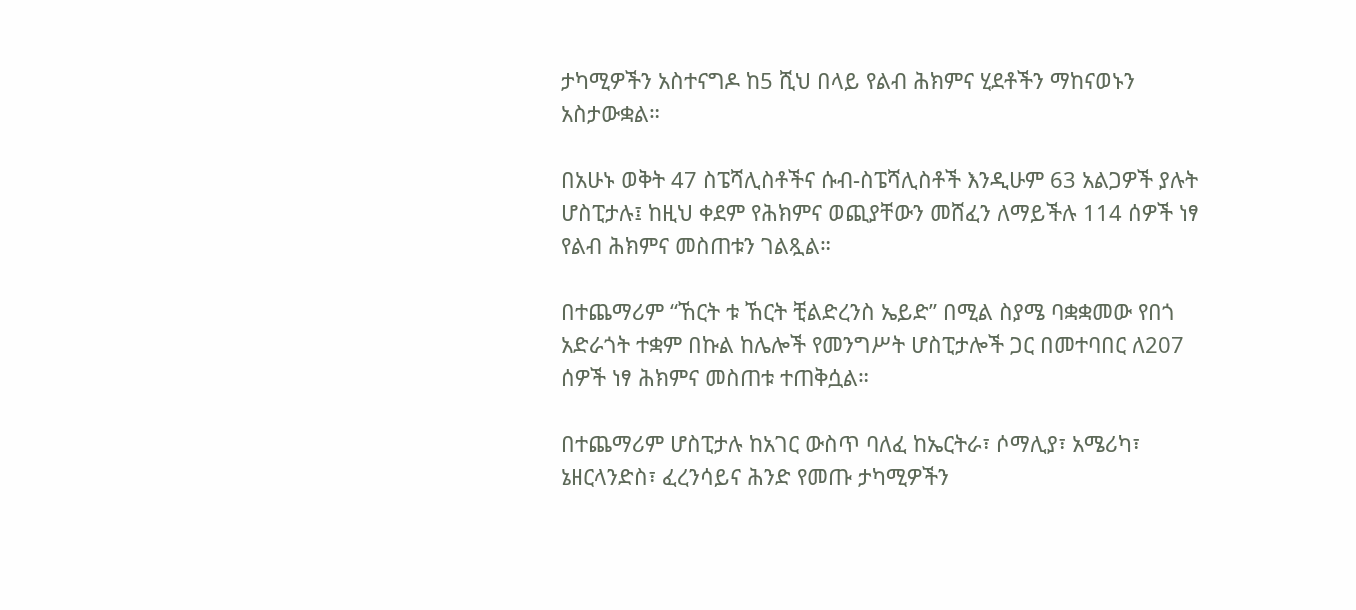ታካሚዎችን አስተናግዶ ከ5 ሺህ በላይ የልብ ሕክምና ሂደቶችን ማከናወኑን አስታውቋል።

በአሁኑ ወቅት 47 ስፔሻሊስቶችና ሱብ-ስፔሻሊስቶች እንዲሁም 63 አልጋዎች ያሉት ሆስፒታሉ፤ ከዚህ ቀደም የሕክምና ወጪያቸውን መሸፈን ለማይችሉ 114 ሰዎች ነፃ የልብ ሕክምና መስጠቱን ገልጿል።

በተጨማሪም “ኸርት ቱ ኸርት ቺልድረንስ ኤይድ” በሚል ስያሜ ባቋቋመው የበጎ አድራጎት ተቋም በኩል ከሌሎች የመንግሥት ሆስፒታሎች ጋር በመተባበር ለ207 ሰዎች ነፃ ሕክምና መስጠቱ ተጠቅሷል።

በተጨማሪም ሆስፒታሉ ከአገር ውስጥ ባለፈ ከኤርትራ፣ ሶማሊያ፣ አሜሪካ፣ ኔዘርላንድስ፣ ፈረንሳይና ሕንድ የመጡ ታካሚዎችን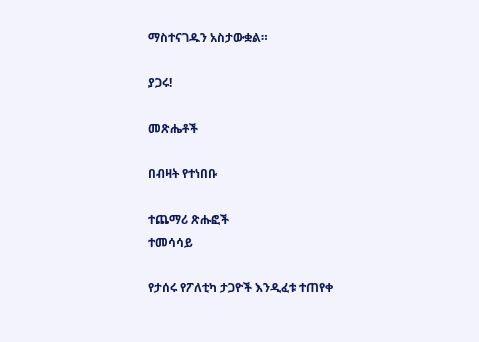ማስተናገዱን አስታውቋል።

ያጋሩ!

መጽሔቶች

በብዛት የተነበቡ

ተጨማሪ ጽሑፎች
ተመሳሳይ

የታሰሩ የፖለቲካ ታጋዮች እንዲፈቱ ተጠየቀ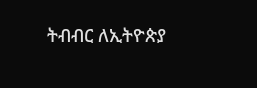ትብብር ለኢትዮጵያ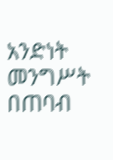አንድነት መንግሥት በጠባብ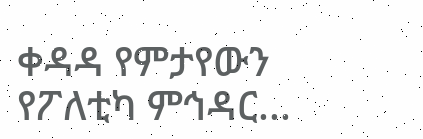ቀዳዳ የምታየውን የፖለቲካ ምኅዳር...